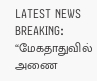LATEST NEWS
BREAKING: “மேகதாதுவில் அணை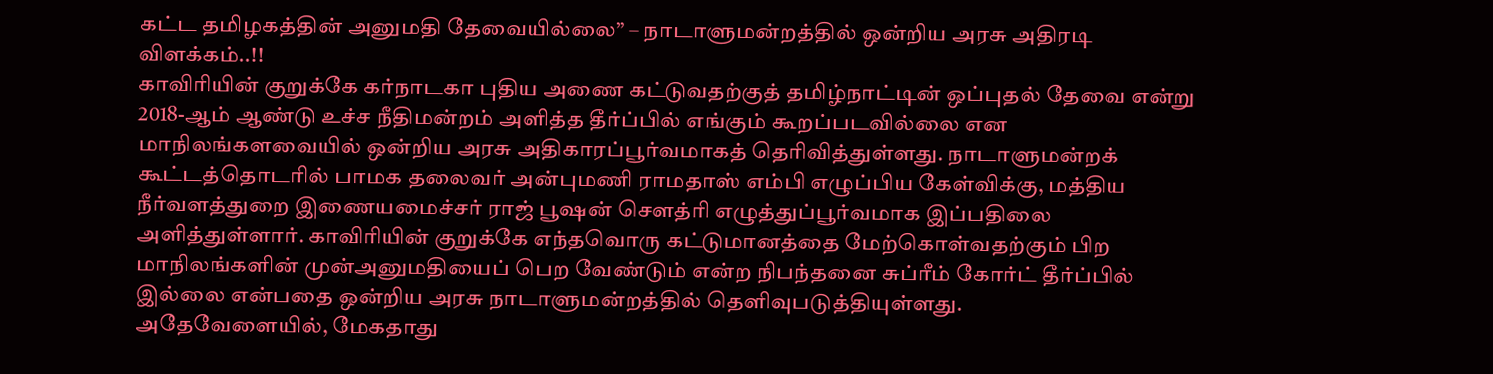கட்ட தமிழகத்தின் அனுமதி தேவையில்லை” – நாடாளுமன்றத்தில் ஒன்றிய அரசு அதிரடி விளக்கம்..!!
காவிரியின் குறுக்கே கர்நாடகா புதிய அணை கட்டுவதற்குத் தமிழ்நாட்டின் ஒப்புதல் தேவை என்று 2018-ஆம் ஆண்டு உச்ச நீதிமன்றம் அளித்த தீர்ப்பில் எங்கும் கூறப்படவில்லை என மாநிலங்களவையில் ஒன்றிய அரசு அதிகாரப்பூர்வமாகத் தெரிவித்துள்ளது. நாடாளுமன்றக் கூட்டத்தொடரில் பாமக தலைவர் அன்புமணி ராமதாஸ் எம்பி எழுப்பிய கேள்விக்கு, மத்திய நீர்வளத்துறை இணையமைச்சர் ராஜ் பூஷன் சௌத்ரி எழுத்துப்பூர்வமாக இப்பதிலை அளித்துள்ளார். காவிரியின் குறுக்கே எந்தவொரு கட்டுமானத்தை மேற்கொள்வதற்கும் பிற மாநிலங்களின் முன்அனுமதியைப் பெற வேண்டும் என்ற நிபந்தனை சுப்ரீம் கோர்ட் தீர்ப்பில் இல்லை என்பதை ஒன்றிய அரசு நாடாளுமன்றத்தில் தெளிவுபடுத்தியுள்ளது.
அதேவேளையில், மேகதாது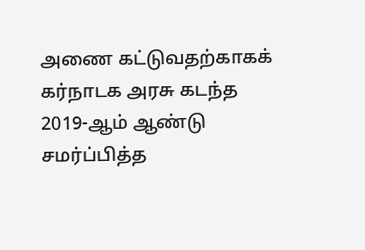அணை கட்டுவதற்காகக் கர்நாடக அரசு கடந்த 2019-ஆம் ஆண்டு சமர்ப்பித்த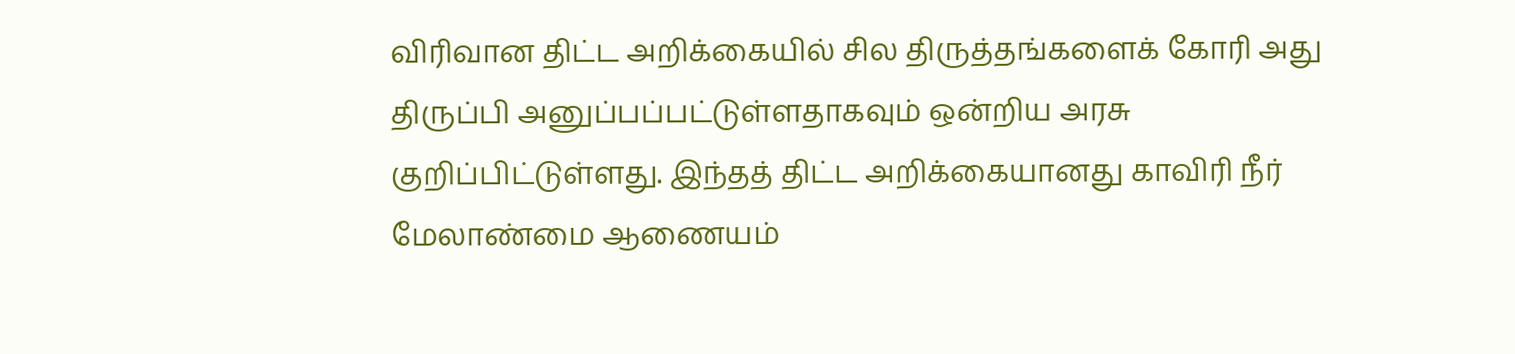விரிவான திட்ட அறிக்கையில் சில திருத்தங்களைக் கோரி அது திருப்பி அனுப்பப்பட்டுள்ளதாகவும் ஒன்றிய அரசு குறிப்பிட்டுள்ளது. இந்தத் திட்ட அறிக்கையானது காவிரி நீர் மேலாண்மை ஆணையம்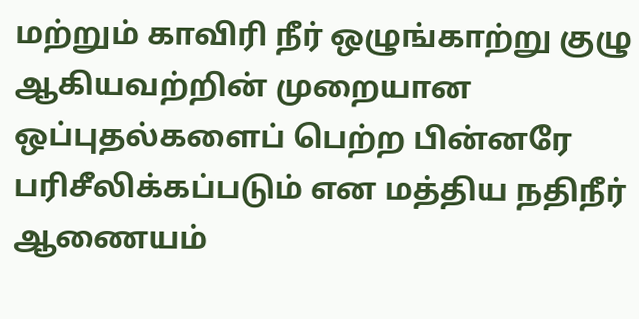மற்றும் காவிரி நீர் ஒழுங்காற்று குழு ஆகியவற்றின் முறையான ஒப்புதல்களைப் பெற்ற பின்னரே பரிசீலிக்கப்படும் என மத்திய நதிநீர் ஆணையம்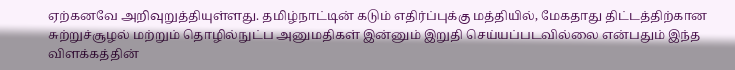ஏற்கனவே அறிவுறுத்தியுள்ளது. தமிழ்நாட்டின் கடும் எதிர்ப்புக்கு மத்தியில், மேகதாது திட்டத்திற்கான சுற்றுச்சூழல் மற்றும் தொழில்நுட்ப அனுமதிகள் இன்னும் இறுதி செய்யப்படவில்லை என்பதும் இந்த விளக்கத்தின்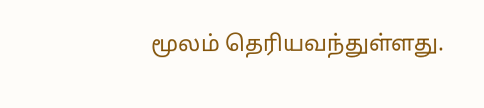மூலம் தெரியவந்துள்ளது.